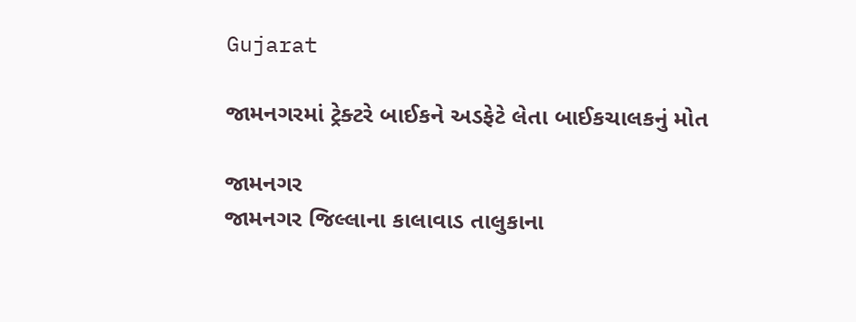Gujarat

જામનગરમાં ટ્રેક્ટરે બાઈકને અડફેટે લેતા બાઈકચાલકનું મોત

જામનગર
જામનગર જિલ્લાના કાલાવાડ તાલુકાના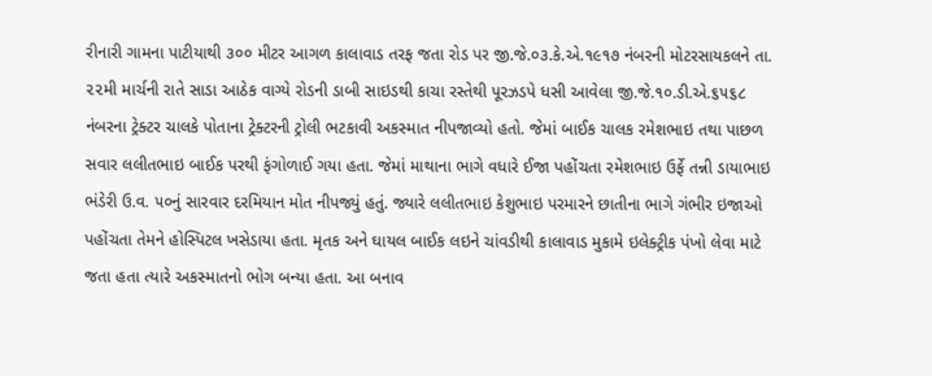રીનારી ગામના પાટીયાથી ૩૦૦ મીટર આગળ કાલાવાડ તરફ જતા રોડ પર જી.જે.૦૩.કે.એ.૧૯૧૭ નંબરની મોટરસાયકલને તા. ૨૨મી માર્ચની રાતે સાડા આઠેક વાગ્યે રોડની ડાબી સાઇડથી કાચા રસ્તેથી પૂરઝડપે ધસી આવેલા જી.જે.૧૦.ડી.એ.૬૫૬૮ નંબરના ટ્રેક્ટર ચાલકે પોતાના ટ્રેક્ટરની ટ્રોલી ભટકાવી અકસ્માત નીપજાવ્યો હતો. જેમાં બાઈક ચાલક રમેશભાઇ તથા પાછળ સવાર લલીતભાઇ બાઈક પરથી ફંગોળાઈ ગયા હતા. જેમાં માથાના ભાગે વધારે ઈજા પહોંચતા રમેશભાઇ ઉર્ફે તન્ની ડાયાભાઇ ભંડેરી ઉ.વ. ૫૦નું સારવાર દરમિયાન મોત નીપજ્યું હતું. જ્યારે લલીતભાઇ કેશુભાઇ પરમારને છાતીના ભાગે ગંભીર ઇજાઓ પહોંચતા તેમને હોસ્પિટલ ખસેડાયા હતા. મૃતક અને ઘાયલ બાઈક લઇને ચાંવડીથી કાલાવાડ મુકામે ઇલેક્ટ્રીક પંખો લેવા માટે જતા હતા ત્યારે અકસ્માતનો ભોગ બન્યા હતા. આ બનાવ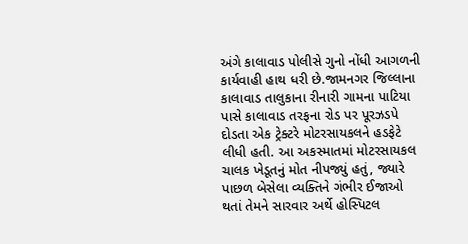અંગે કાલાવાડ પોલીસે ગુનો નોંધી આગળની કાર્યવાહી હાથ ધરી છે.જામનગર જિલ્લાના કાલાવાડ તાલુકાના રીનારી ગામના પાટિયા પાસે કાલાવાડ તરફના રોડ પર પૂરઝડપે દોડતા એક ટ્રેક્ટરે મોટરસાયકલને હડફેટે લીધી હતી. આ અકસ્માતમાં મોટરસાયકલ ચાલક ખેડૂતનું મોત નીપજ્યું હતું, જ્યારે પાછળ બેસેલા વ્યક્તિને ગંભીર ઈજાઓ થતાં તેમને સારવાર અર્થે હોસ્પિટલ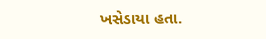ખસેડાયા હતા.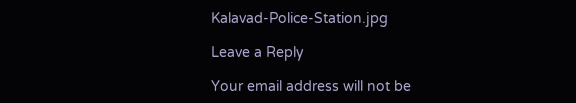Kalavad-Police-Station.jpg

Leave a Reply

Your email address will not be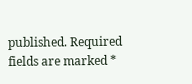published. Required fields are marked *